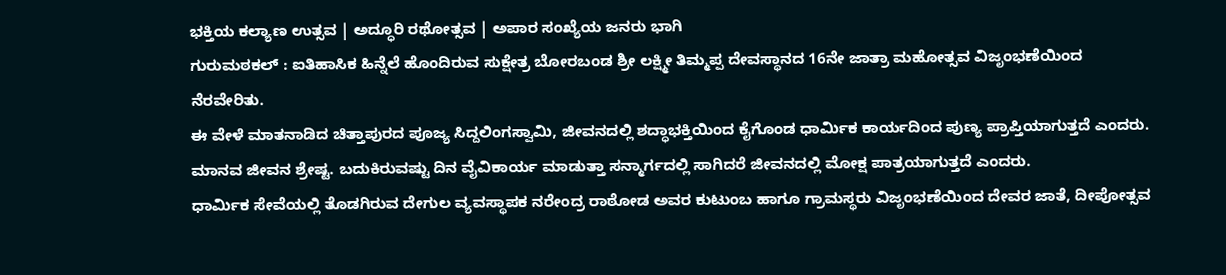ಭಕ್ತಿಯ ಕಲ್ಯಾಣ ಉತ್ಸವ | ಅದ್ಧೂರಿ ರಥೋತ್ಸವ | ಅಪಾರ ಸಂಖ್ಯೆಯ ಜನರು ಭಾಗಿ
ಗುರುಮಠಕಲ್ : ಐತಿಹಾಸಿಕ ಹಿನ್ನೆಲೆ ಹೊಂದಿರುವ ಸುಕ್ಷೇತ್ರ ಬೋರಬಂಡ ಶ್ರೀ ಲಕ್ಷ್ಮೀ ತಿಮ್ಮಪ್ಪ ದೇವಸ್ಥಾನದ 16ನೇ ಜಾತ್ರಾ ಮಹೋತ್ಸವ ವಿಜೃಂಭಣೆಯಿಂದ ನೆರವೇರಿತು.
ಈ ವೇಳೆ ಮಾತನಾಡಿದ ಚಿತ್ತಾಪುರದ ಪೂಜ್ಯ ಸಿದ್ದಲಿಂಗಸ್ವಾಮಿ, ಜೀವನದಲ್ಲಿ ಶದ್ಧಾಭಕ್ತಿಯಿಂದ ಕೈಗೊಂಡ ಧಾರ್ಮಿಕ ಕಾರ್ಯದಿಂದ ಪುಣ್ಯ ಪ್ರಾಪ್ತಿಯಾಗುತ್ತದೆ ಎಂದರು. ಮಾನವ ಜೀವನ ಶ್ರೇಷ್ಟ. ಬದುಕಿರುವಷ್ಟು ದಿನ ವೈವಿಕಾರ್ಯ ಮಾಡುತ್ತಾ ಸನ್ಮಾರ್ಗದಲ್ಲಿ ಸಾಗಿದರೆ ಜೀವನದಲ್ಲಿ ಮೋಕ್ಷ ಪಾತ್ರಯಾಗುತ್ತದೆ ಎಂದರು.
ಧಾರ್ಮಿಕ ಸೇವೆಯಲ್ಲಿ ತೊಡಗಿರುವ ದೇಗುಲ ವ್ಯವಸ್ಥಾಪಕ ನರೇಂದ್ರ ರಾಠೋಡ ಅವರ ಕುಟುಂಬ ಹಾಗೂ ಗ್ರಾಮಸ್ಥರು ವಿಜೃಂಭಣೆಯಿಂದ ದೇವರ ಜಾತೆ, ದೀಪೋತ್ಸವ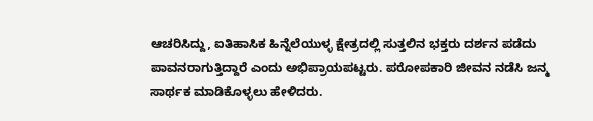ಆಚರಿಸಿದ್ದು, ಐತಿಹಾಸಿಕ ಹಿನ್ನೆಲೆಯುಳ್ಳ ಕ್ಷೇತ್ರದಲ್ಲಿ ಸುತ್ತಲಿನ ಭಕ್ತರು ದರ್ಶನ ಪಡೆದು ಪಾವನರಾಗುತ್ತಿದ್ದಾರೆ ಎಂದು ಅಭಿಪ್ರಾಯಪಟ್ಟರು. ಪರೋಪಕಾರಿ ಜೀವನ ನಡೆಸಿ ಜನ್ಮ ಸಾರ್ಥಕ ಮಾಡಿಕೊಳ್ಳಲು ಹೇಳಿದರು.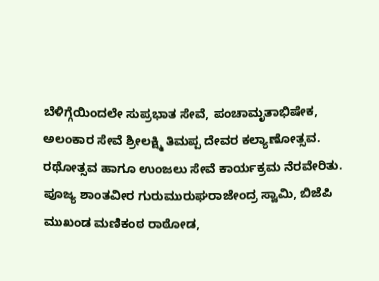ಬೆಳಿಗ್ಗೆಯಿಂದಲೇ ಸುಪ್ರಭಾತ ಸೇವೆ, ಪಂಚಾಮೃತಾಭಿಷೇಕ, ಅಲಂಕಾರ ಸೇವೆ ಶ್ರೀಲಕ್ಷ್ಮಿ ತಿಮಪ್ಪ ದೇವರ ಕಲ್ಯಾಣೋತ್ಸವ. ರಥೋತ್ಸವ ಹಾಗೂ ಉಂಜಲು ಸೇವೆ ಕಾರ್ಯಕ್ರಮ ನೆರವೇರಿತು. ಪೂಜ್ಯ ಶಾಂತವೀರ ಗುರುಮುರುಘರಾಜೇಂದ್ರ ಸ್ವಾಮಿ, ಬಿಜೆಪಿ ಮುಖಂಡ ಮಣಿಕಂಠ ರಾಠೋಡ,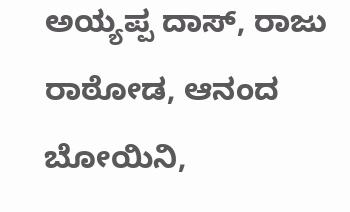ಅಯ್ಯಪ್ಪ ದಾಸ್, ರಾಜು ರಾಠೋಡ, ಆನಂದ ಬೋಯಿನಿ,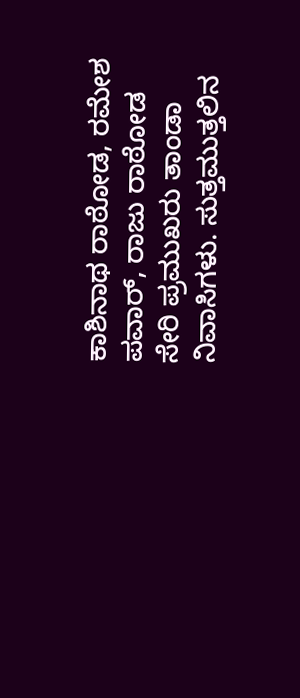ಕಾಶಿನಾಥ ರಾಠೋಡ, ರಮೇಶ ಪವಾರ್, ರಾಜು ರಾಠೋಡ ಸೇರಿ ಪ್ರಮುಖರು ತಾಂಡಾ ನಿವಾಸಿಗಳು. ಸುತ್ತಮುತ್ತಲಿನ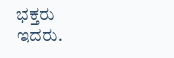ಭಕ್ತರು ಇದರು.